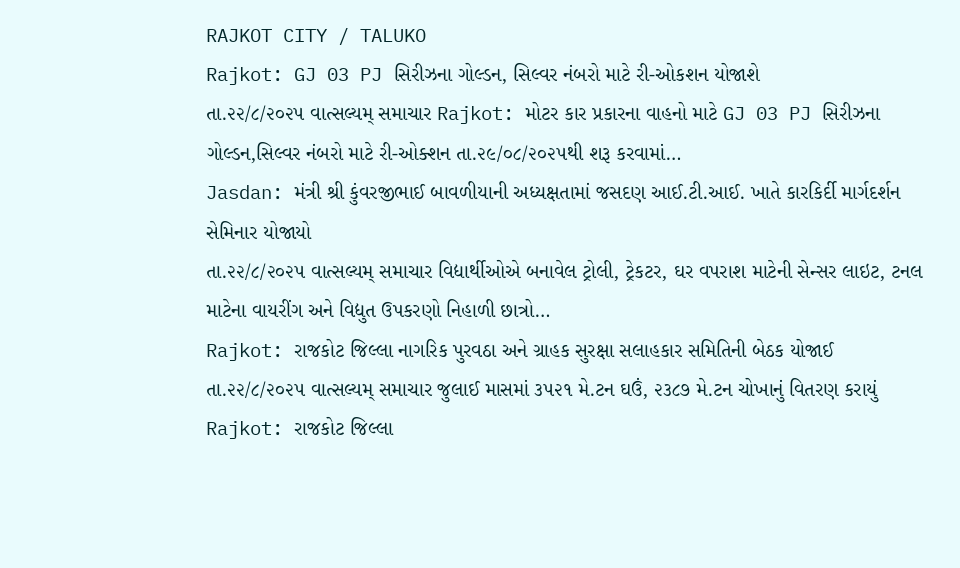RAJKOT CITY / TALUKO
Rajkot: GJ 03 PJ સિરીઝના ગોલ્ડન, સિલ્વર નંબરો માટે રી-ઓકશન યોજાશે
તા.૨૨/૮/૨૦૨૫ વાત્સલ્યમ્ સમાચાર Rajkot: મોટર કાર પ્રકારના વાહનો માટે GJ 03 PJ સિરીઝના ગોલ્ડન,સિલ્વર નંબરો માટે રી-ઓક્શન તા.૨૯/૦૮/૨૦૨૫થી શરૂ કરવામાં…
Jasdan: મંત્રી શ્રી કુંવરજીભાઈ બાવળીયાની અધ્યક્ષતામાં જસદણ આઈ.ટી.આઈ. ખાતે કારકિર્દી માર્ગદર્શન સેમિનાર યોજાયો
તા.૨૨/૮/૨૦૨૫ વાત્સલ્યમ્ સમાચાર વિદ્યાર્થીઓએ બનાવેલ ટ્રોલી, ટ્રેકટર, ઘર વપરાશ માટેની સેન્સર લાઇટ, ટનલ માટેના વાયરીંગ અને વિદ્યુત ઉપકરણો નિહાળી છાત્રો…
Rajkot: રાજકોટ જિલ્લા નાગરિક પુરવઠા અને ગ્રાહક સુરક્ષા સલાહકાર સમિતિની બેઠક યોજાઈ
તા.૨૨/૮/૨૦૨૫ વાત્સલ્યમ્ સમાચાર જુલાઈ માસમાં ૩૫૨૧ મે.ટન ઘઉં, ૨૩૮૭ મે.ટન ચોખાનું વિતરણ કરાયું Rajkot: રાજકોટ જિલ્લા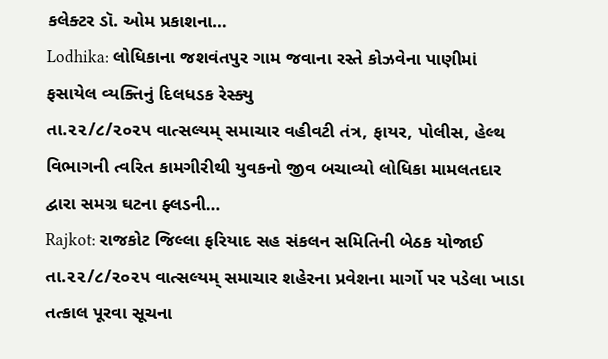કલેક્ટર ડૉ. ઓમ પ્રકાશના…
Lodhika: લોધિકાના જશવંતપુર ગામ જવાના રસ્તે કોઝવેના પાણીમાં ફસાયેલ વ્યક્તિનું દિલધડક રેસ્ક્યુ
તા.૨૨/૮/૨૦૨૫ વાત્સલ્યમ્ સમાચાર વહીવટી તંત્ર, ફાયર, પોલીસ, હેલ્થ વિભાગની ત્વરિત કામગીરીથી યુવકનો જીવ બચાવ્યો લોધિકા મામલતદાર દ્વારા સમગ્ર ઘટના ફ્લડની…
Rajkot: રાજકોટ જિલ્લા ફરિયાદ સહ સંકલન સમિતિની બેઠક યોજાઈ
તા.૨૨/૮/૨૦૨૫ વાત્સલ્યમ્ સમાચાર શહેરના પ્રવેશના માર્ગો પર પડેલા ખાડા તત્કાલ પૂરવા સૂચના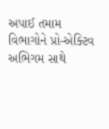અપાઈ તમામ વિભાગોને પ્રો-એક્ટિવ અભિગમ સાથે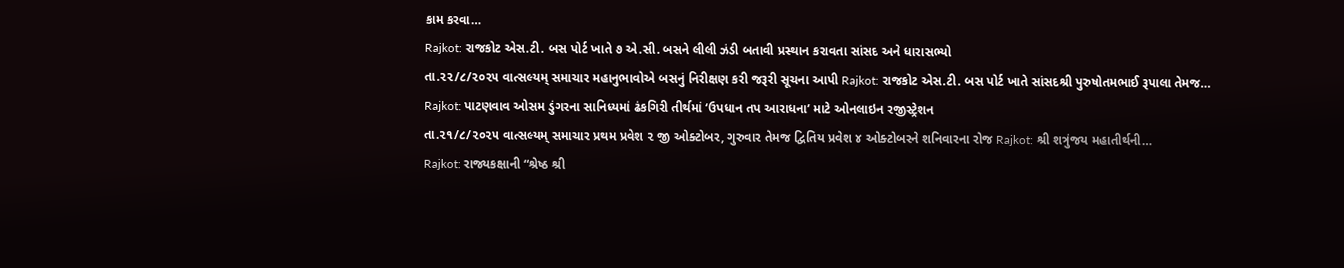કામ કરવા…
Rajkot: રાજકોટ એસ.ટી. બસ પોર્ટ ખાતે ૭ એ.સી. બસને લીલી ઝંડી બતાવી પ્રસ્થાન કરાવતા સાંસદ અને ધારાસભ્યો
તા.૨૨/૮/૨૦૨૫ વાત્સલ્યમ્ સમાચાર મહાનુભાવોએ બસનું નિરીક્ષણ કરી જરૂરી સૂચના આપી Rajkot: રાજકોટ એસ.ટી. બસ પોર્ટ ખાતે સાંસદશ્રી પુરુષોતમભાઈ રૂપાલા તેમજ…
Rajkot: પાટણવાવ ઓસમ ડુંગરના સાનિધ્યમાં ઢંકગિરી તીર્થમાં ‘ઉપધાન તપ આરાધના’ માટે ઓનલાઇન રજીસ્ટ્રેશન
તા.૨૧/૮/૨૦૨૫ વાત્સલ્યમ્ સમાચાર પ્રથમ પ્રવેશ ૨ જી ઓક્ટોબર, ગુરુવાર તેમજ દ્વિતિય પ્રવેશ ૪ ઓક્ટોબરને શનિવારના રોજ Rajkot: શ્રી શત્રુંજય મહાતીર્થની…
Rajkot: રાજ્યકક્ષાની “શ્રેષ્ઠ શ્રી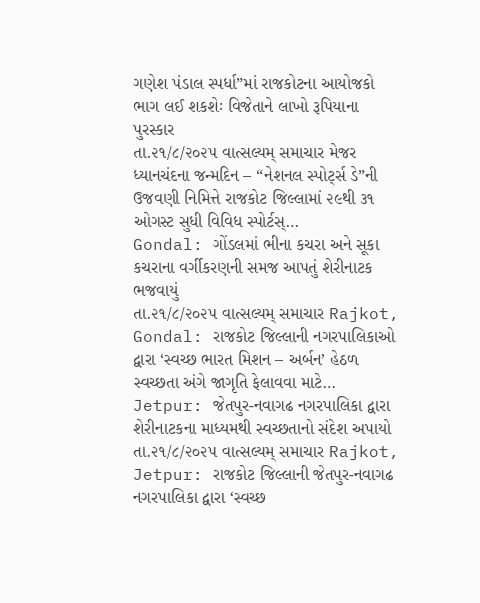ગણેશ પંડાલ સ્પર્ધા”માં રાજકોટના આયોજકો ભાગ લઈ શકશેઃ વિજેતાને લાખો રૂપિયાના પુરસ્કાર
તા.૨૧/૮/૨૦૨૫ વાત્સલ્યમ્ સમાચાર મેજર ધ્યાનચંદના જન્મદિન – “નેશનલ સ્પોર્ટ્સ ડે”ની ઉજવણી નિમિત્તે રાજકોટ જિલ્લામાં ૨૯થી ૩૧ ઓગસ્ટ સુધી વિવિધ સ્પોર્ટસ્…
Gondal: ગોંડલમાં ભીના કચરા અને સૂકા કચરાના વર્ગીકરણની સમજ આપતું શેરીનાટક ભજવાયું
તા.૨૧/૮/૨૦૨૫ વાત્સલ્યમ્ સમાચાર Rajkot, Gondal: રાજકોટ જિલ્લાની નગરપાલિકાઓ દ્વારા ‘સ્વચ્છ ભારત મિશન – અર્બન’ હેઠળ સ્વચ્છતા અંગે જાગૃતિ ફેલાવવા માટે…
Jetpur: જેતપુર-નવાગઢ નગરપાલિકા દ્વારા શેરીનાટકના માધ્યમથી સ્વચ્છતાનો સંદેશ અપાયો
તા.૨૧/૮/૨૦૨૫ વાત્સલ્યમ્ સમાચાર Rajkot, Jetpur: રાજકોટ જિલ્લાની જેતપુર-નવાગઢ નગરપાલિકા દ્વારા ‘સ્વચ્છ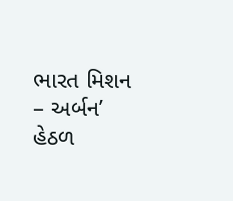ભારત મિશન – અર્બન’ હેઠળ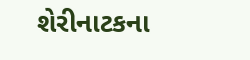શેરીનાટકના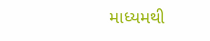માધ્યમથી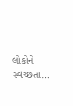લોકોને સ્વચ્છતા…